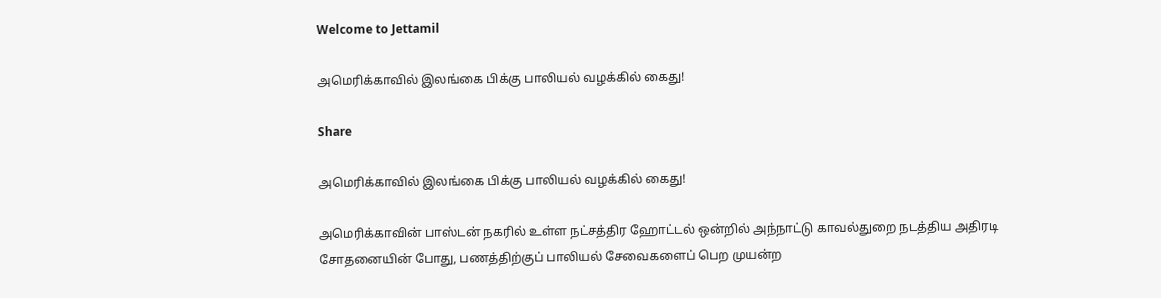Welcome to Jettamil

அமெரிக்காவில் இலங்கை பிக்கு பாலியல் வழக்கில் கைது!

Share

அமெரிக்காவில் இலங்கை பிக்கு பாலியல் வழக்கில் கைது!

அமெரிக்காவின் பாஸ்டன் நகரில் உள்ள நட்சத்திர ஹோட்டல் ஒன்றில் அந்நாட்டு காவல்துறை நடத்திய அதிரடி சோதனையின் போது, பணத்திற்குப் பாலியல் சேவைகளைப் பெற முயன்ற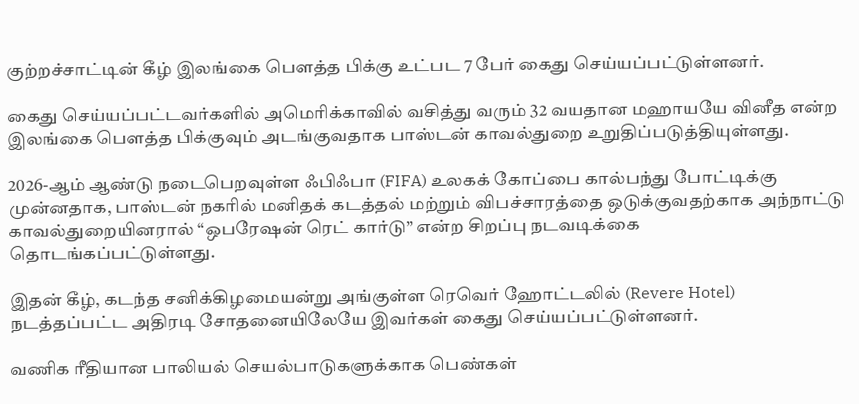குற்றச்சாட்டின் கீழ் இலங்கை பௌத்த பிக்கு உட்பட 7 பேர் கைது செய்யப்பட்டுள்ளனர்.

கைது செய்யப்பட்டவர்களில் அமெரிக்காவில் வசித்து வரும் 32 வயதான மஹாயயே வினீத என்ற இலங்கை பௌத்த பிக்குவும் அடங்குவதாக பாஸ்டன் காவல்துறை உறுதிப்படுத்தியுள்ளது.

2026-ஆம் ஆண்டு நடைபெறவுள்ள ஃபிஃபா (FIFA) உலகக் கோப்பை கால்பந்து போட்டிக்கு முன்னதாக, பாஸ்டன் நகரில் மனிதக் கடத்தல் மற்றும் விபச்சாரத்தை ஒடுக்குவதற்காக அந்நாட்டு காவல்துறையினரால் “ஒபரேஷன் ரெட் கார்டு” என்ற சிறப்பு நடவடிக்கை தொடங்கப்பட்டுள்ளது.

இதன் கீழ், கடந்த சனிக்கிழமையன்று அங்குள்ள ரெவெர் ஹோட்டலில் (Revere Hotel) நடத்தப்பட்ட அதிரடி சோதனையிலேயே இவர்கள் கைது செய்யப்பட்டுள்ளனர்.

வணிக ரீதியான பாலியல் செயல்பாடுகளுக்காக பெண்கள்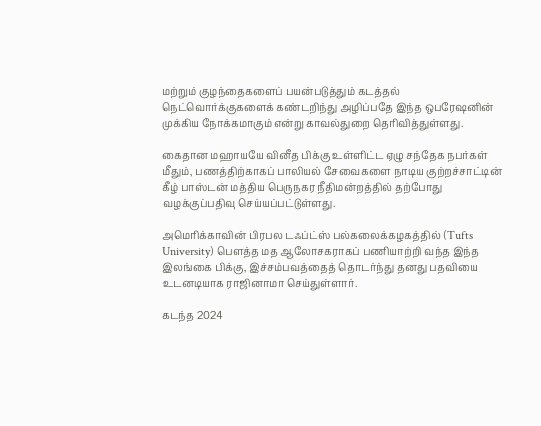மற்றும் குழந்தைகளைப் பயன்படுத்தும் கடத்தல் நெட்வொர்க்குகளைக் கண்டறிந்து அழிப்பதே இந்த ஒபரேஷனின் முக்கிய நோக்கமாகும் என்று காவல்துறை தெரிவித்துள்ளது.

கைதான மஹாயயே வினீத பிக்கு உள்ளிட்ட ஏழு சந்தேக நபர்கள் மீதும், பணத்திற்காகப் பாலியல் சேவைகளை நாடிய குற்றச்சாட்டின் கீழ் பாஸ்டன் மத்திய பெருநகர நீதிமன்றத்தில் தற்போது வழக்குப்பதிவு செய்யப்பட்டுள்ளது.

அமெரிக்காவின் பிரபல டஃப்ட்ஸ் பல்கலைக்கழகத்தில் (Tufts University) பௌத்த மத ஆலோசகராகப் பணியாற்றி வந்த இந்த இலங்கை பிக்கு, இச்சம்பவத்தைத் தொடர்ந்து தனது பதவியை உடனடியாக ராஜினாமா செய்துள்ளார்.

கடந்த 2024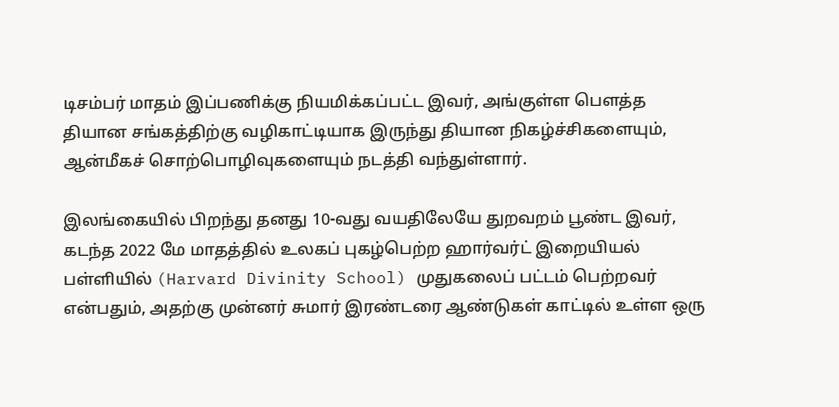டிசம்பர் மாதம் இப்பணிக்கு நியமிக்கப்பட்ட இவர், அங்குள்ள பௌத்த தியான சங்கத்திற்கு வழிகாட்டியாக இருந்து தியான நிகழ்ச்சிகளையும், ஆன்மீகச் சொற்பொழிவுகளையும் நடத்தி வந்துள்ளார்.

இலங்கையில் பிறந்து தனது 10-வது வயதிலேயே துறவறம் பூண்ட இவர், கடந்த 2022 மே மாதத்தில் உலகப் புகழ்பெற்ற ஹார்வர்ட் இறையியல் பள்ளியில் (Harvard Divinity School) முதுகலைப் பட்டம் பெற்றவர் என்பதும், அதற்கு முன்னர் சுமார் இரண்டரை ஆண்டுகள் காட்டில் உள்ள ஒரு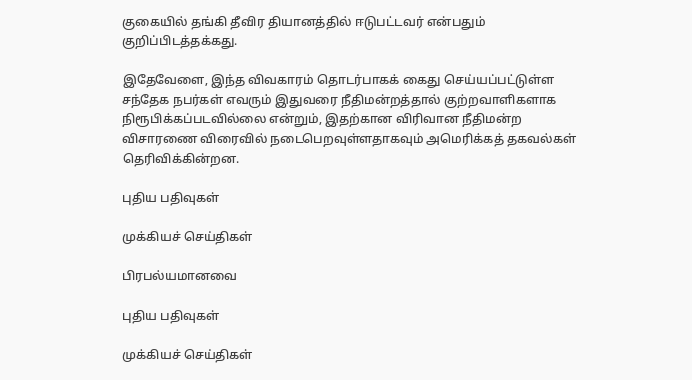குகையில் தங்கி தீவிர தியானத்தில் ஈடுபட்டவர் என்பதும் குறிப்பிடத்தக்கது.

இதேவேளை, இந்த விவகாரம் தொடர்பாகக் கைது செய்யப்பட்டுள்ள சந்தேக நபர்கள் எவரும் இதுவரை நீதிமன்றத்தால் குற்றவாளிகளாக நிரூபிக்கப்படவில்லை என்றும், இதற்கான விரிவான நீதிமன்ற விசாரணை விரைவில் நடைபெறவுள்ளதாகவும் அமெரிக்கத் தகவல்கள் தெரிவிக்கின்றன.

புதிய பதிவுகள்

முக்கியச் செய்திகள்

பிரபல்யமானவை

புதிய பதிவுகள்

முக்கியச் செய்திகள்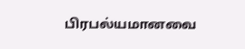பிரபல்யமானவை